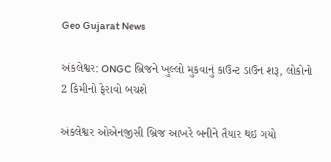Geo Gujarat News

અંકલેશ્વર: ONGC બ્રિજને ખુલ્લો મુકવાનું કાઉન્ટ ડાઉન શરૂ, લોકોનો 2 કિમીનો ફેરાવો બચશે

અંકલેશ્વર ઓએનજીસી બ્રિજ આખરે બનીને તૈયાર થઇ ગયો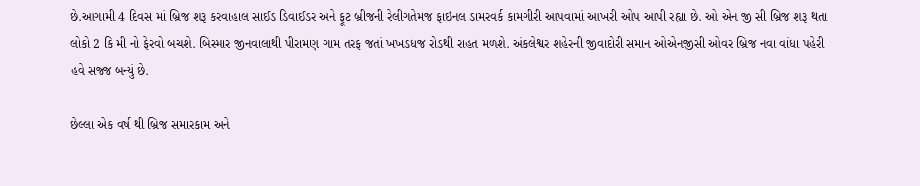છે.આગામી 4 દિવસ માં બ્રિજ શરૂ કરવાહાલ સાઈડ ડિવાઈડર અને ફૂટ બ્રીજની રેલીગતેમજ ફાઇનલ ડામરવર્ક કામગીરી આપવામાં આખરી ઓપ આપી રહ્યા છે. ઓ એન જી સી બ્રિજ શરૂ થતા લોકો 2 કિ મી નો ફેરવો બચશે. બિસ્માર જીનવાલાથી પીરામણ ગામ તરફ જતાં ખખડધજ રોડથી રાહત મળશે. અંકલેશ્વર શહેરની જીવાદોરી સમાન ઓએનજીસી ઓવર બ્રિજ નવા વાંધા પહેરી હવે સજ્જ બન્યું છે.

છેલ્લા એક વર્ષ થી બ્રિજ સમારકામ અને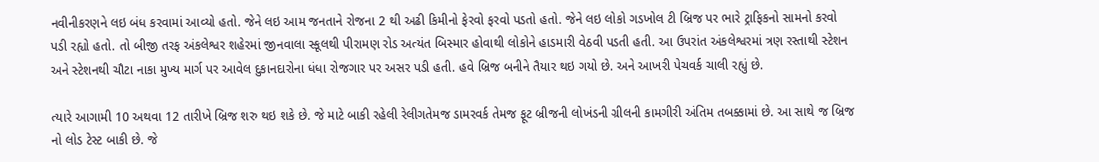નવીનીકરણને લઇ બંધ કરવામાં આવ્યો હતો. જેને લઇ આમ જનતાને રોજના 2 થી અઢી કિમીનો ફેરવો ફરવો પડતો હતો. જેને લઇ લોકો ગડખોલ ટી બ્રિજ પર ભારે ટ્રાફિકનો સામનો કરવો પડી રહ્યો હતો. તો બીજી તરફ અંકલેશ્વર શહેરમાં જીનવાલા સ્કૂલથી પીરામણ રોડ અત્યંત બિસ્માર હોવાથી લોકોને હાડમારી વેઠવી પડતી હતી. આ ઉપરાંત અંકલેશ્વરમાં ત્રણ રસ્તાથી સ્ટેશન અને સ્ટેશનથી ચૌટા નાકા મુખ્ય માર્ગ પર આવેલ દુકાનદારોના ધંધા રોજગાર પર અસર પડી હતી. હવે બ્રિજ બનીને તૈયાર થઇ ગયો છે. અને આખરી પેચવર્ક ચાલી રહ્યું છે.

ત્યારે આગામી 10 અથવા 12 તારીખે બ્રિજ શરુ થઇ શકે છે. જે માટે બાકી રહેલી રેલીગતેમજ ડામરવર્ક તેમજ ફૂટ બ્રીજની લોખંડની ગ્રીલની કામગીરી અંતિમ તબક્કામાં છે. આ સાથે જ બ્રિજ નો લોડ ટેસ્ટ બાકી છે. જે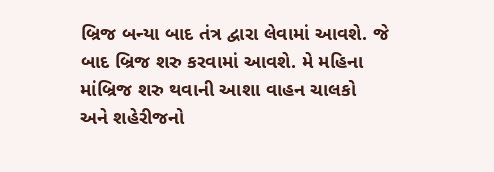બ્રિજ બન્યા બાદ તંત્ર દ્વારા લેવામાં આવશે. જે બાદ બ્રિજ શરુ કરવામાં આવશે. મે મહિના માંબ્રિજ શરુ થવાની આશા વાહન ચાલકો અને શહેરીજનો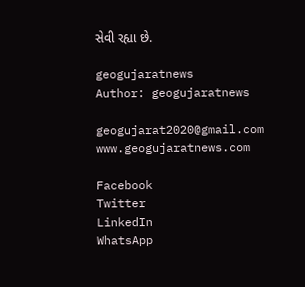સેવી રહ્યા છે.

geogujaratnews
Author: geogujaratnews

geogujarat2020@gmail.com www.geogujaratnews.com

Facebook
Twitter
LinkedIn
WhatsApp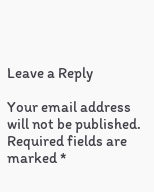Leave a Reply

Your email address will not be published. Required fields are marked *